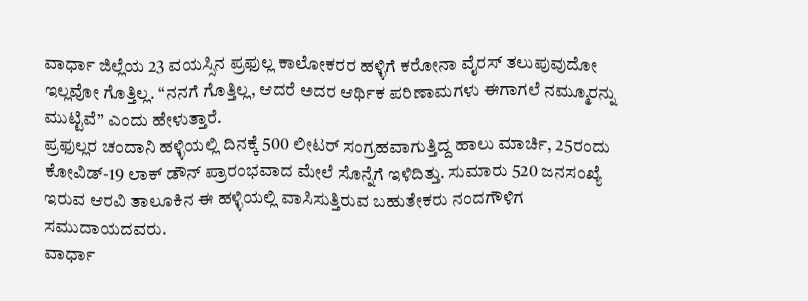ವಾರ್ಧಾ ಜಿಲ್ಲೆಯ 23 ವಯಸ್ಸಿನ ಪ್ರಫುಲ್ಲ ಕಾಲೋಕರರ ಹಳ್ಳಿಗೆ ಕರೋನಾ ವೈರಸ್ ತಲುಪುವುದೋ ಇಲ್ಲವೋ ಗೊತ್ತಿಲ್ಲ. “ನನಗೆ ಗೊತ್ತಿಲ್ಲ, ಆದರೆ ಅದರ ಆರ್ಥಿಕ ಪರಿಣಾಮಗಳು ಈಗಾಗಲೆ ನಮ್ಮೂರನ್ನು ಮುಟ್ಟಿವೆ” ಎಂದು ಹೇಳುತ್ತಾರೆ.
ಪ್ರಫುಲ್ಲರ ಚಂದಾನಿ ಹಳ್ಳಿಯಲ್ಲಿ ದಿನಕ್ಕೆ 500 ಲೀಟರ್ ಸಂಗ್ರಹವಾಗುತ್ತಿದ್ದ ಹಾಲು ಮಾರ್ಚಿ, 25ರಂದು ಕೋವಿಡ್-19 ಲಾಕ್ ಡೌನ್ ಪ್ರಾರಂಭವಾದ ಮೇಲೆ ಸೊನ್ನೆಗೆ ಇಳಿದಿತ್ತು. ಸುಮಾರು 520 ಜನಸಂಖ್ಯೆ ಇರುವ ಆರವಿ ತಾಲೂಕಿನ ಈ ಹಳ್ಳಿಯಲ್ಲಿ ವಾಸಿಸುತ್ತಿರುವ ಬಹುತೇಕರು ನಂದಗೌಳಿಗ ಸಮುದಾಯದವರು.
ವಾರ್ಧಾ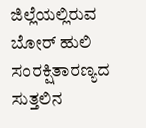ಜಿಲ್ಲೆಯಲ್ಲಿರುವ ಬೋರ್ ಹುಲಿ ಸಂರಕ್ಷಿತಾರಣ್ಯದ ಸುತ್ತಲಿನ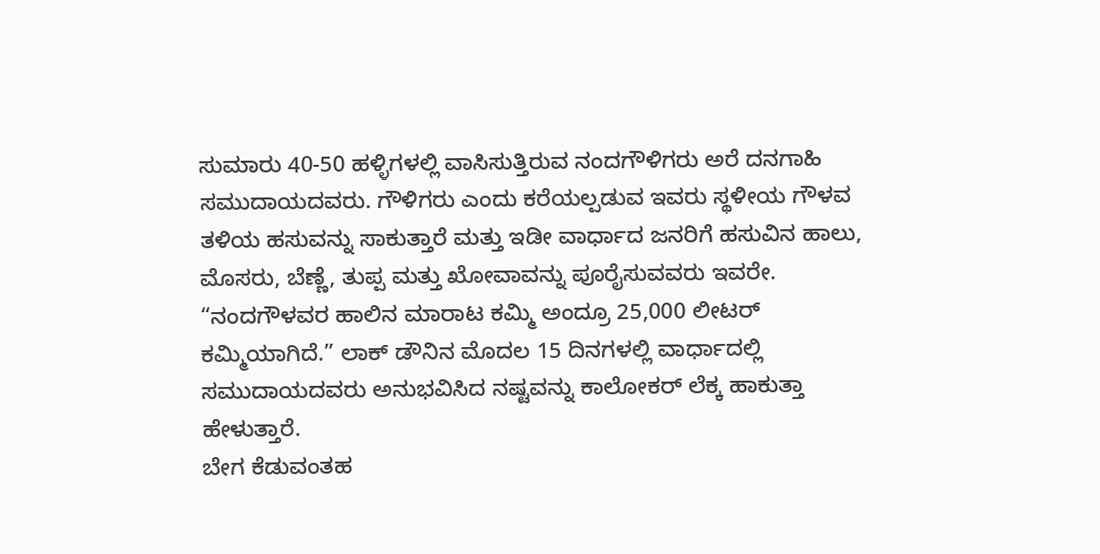ಸುಮಾರು 40-50 ಹಳ್ಳಿಗಳಲ್ಲಿ ವಾಸಿಸುತ್ತಿರುವ ನಂದಗೌಳಿಗರು ಅರೆ ದನಗಾಹಿ ಸಮುದಾಯದವರು. ಗೌಳಿಗರು ಎಂದು ಕರೆಯಲ್ಪಡುವ ಇವರು ಸ್ಥಳೀಯ ಗೌಳವ ತಳಿಯ ಹಸುವನ್ನು ಸಾಕುತ್ತಾರೆ ಮತ್ತು ಇಡೀ ವಾರ್ಧಾದ ಜನರಿಗೆ ಹಸುವಿನ ಹಾಲು, ಮೊಸರು, ಬೆಣ್ಣೆ, ತುಪ್ಪ ಮತ್ತು ಖೋವಾವನ್ನು ಪೂರೈಸುವವರು ಇವರೇ. “ನಂದಗೌಳವರ ಹಾಲಿನ ಮಾರಾಟ ಕಮ್ಮಿ ಅಂದ್ರೂ 25,000 ಲೀಟರ್ ಕಮ್ಮಿಯಾಗಿದೆ.” ಲಾಕ್ ಡೌನಿನ ಮೊದಲ 15 ದಿನಗಳಲ್ಲಿ ವಾರ್ಧಾದಲ್ಲಿ ಸಮುದಾಯದವರು ಅನುಭವಿಸಿದ ನಷ್ಟವನ್ನು ಕಾಲೋಕರ್ ಲೆಕ್ಕ ಹಾಕುತ್ತಾ ಹೇಳುತ್ತಾರೆ.
ಬೇಗ ಕೆಡುವಂತಹ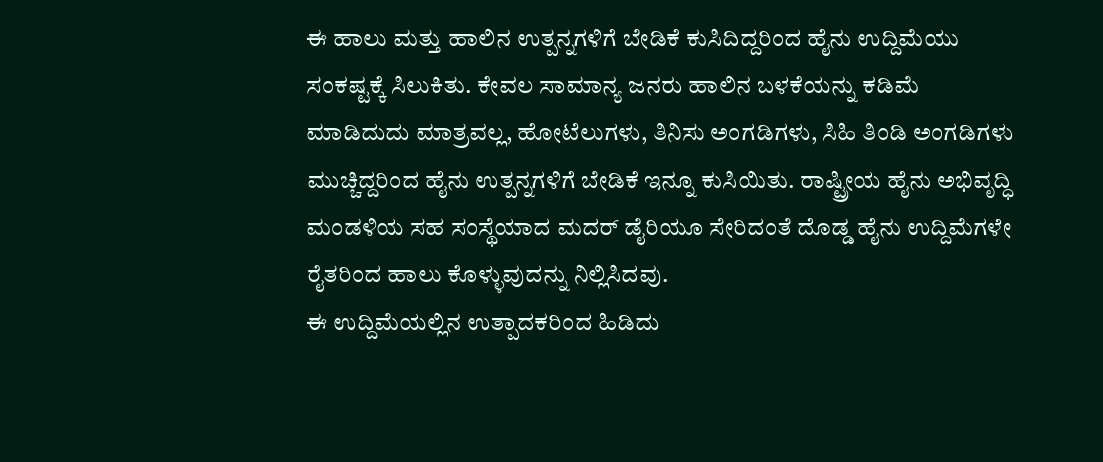ಈ ಹಾಲು ಮತ್ತು ಹಾಲಿನ ಉತ್ಪನ್ನಗಳಿಗೆ ಬೇಡಿಕೆ ಕುಸಿದಿದ್ದರಿಂದ ಹೈನು ಉದ್ದಿಮೆಯು ಸಂಕಷ್ಟಕ್ಕೆ ಸಿಲುಕಿತು. ಕೇವಲ ಸಾಮಾನ್ಯ ಜನರು ಹಾಲಿನ ಬಳಕೆಯನ್ನು ಕಡಿಮೆ ಮಾಡಿದುದು ಮಾತ್ರವಲ್ಲ, ಹೋಟೆಲುಗಳು, ತಿನಿಸು ಅಂಗಡಿಗಳು, ಸಿಹಿ ತಿಂಡಿ ಅಂಗಡಿಗಳು ಮುಚ್ಚಿದ್ದರಿಂದ ಹೈನು ಉತ್ಪನ್ನಗಳಿಗೆ ಬೇಡಿಕೆ ಇನ್ನೂ ಕುಸಿಯಿತು. ರಾಷ್ಟ್ರೀಯ ಹೈನು ಅಭಿವೃದ್ಧಿ ಮಂಡಳಿಯ ಸಹ ಸಂಸ್ಥೆಯಾದ ಮದರ್ ಡೈರಿಯೂ ಸೇರಿದಂತೆ ದೊಡ್ಡ ಹೈನು ಉದ್ದಿಮೆಗಳೇ ರೈತರಿಂದ ಹಾಲು ಕೊಳ್ಳುವುದನ್ನು ನಿಲ್ಲಿಸಿದವು.
ಈ ಉದ್ದಿಮೆಯಲ್ಲಿನ ಉತ್ಪಾದಕರಿಂದ ಹಿಡಿದು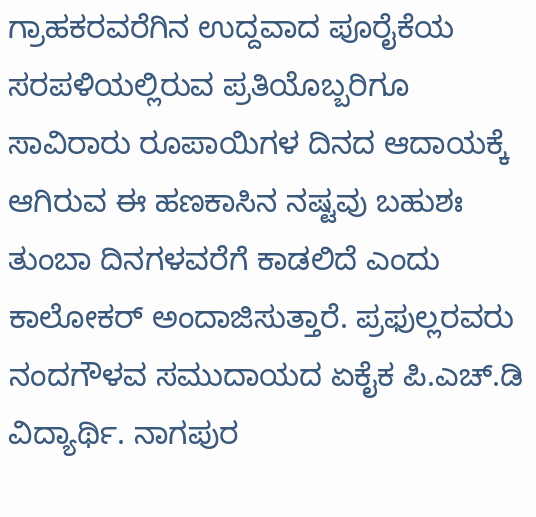ಗ್ರಾಹಕರವರೆಗಿನ ಉದ್ದವಾದ ಪೂರೈಕೆಯ ಸರಪಳಿಯಲ್ಲಿರುವ ಪ್ರತಿಯೊಬ್ಬರಿಗೂ ಸಾವಿರಾರು ರೂಪಾಯಿಗಳ ದಿನದ ಆದಾಯಕ್ಕೆ ಆಗಿರುವ ಈ ಹಣಕಾಸಿನ ನಷ್ಟವು ಬಹುಶಃ ತುಂಬಾ ದಿನಗಳವರೆಗೆ ಕಾಡಲಿದೆ ಎಂದು ಕಾಲೋಕರ್ ಅಂದಾಜಿಸುತ್ತಾರೆ. ಪ್ರಫುಲ್ಲರವರು ನಂದಗೌಳವ ಸಮುದಾಯದ ಏಕೈಕ ಪಿ.ಎಚ್.ಡಿ ವಿದ್ಯಾರ್ಥಿ. ನಾಗಪುರ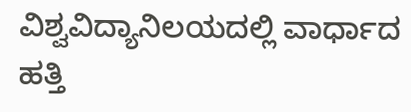ವಿಶ್ವವಿದ್ಯಾನಿಲಯದಲ್ಲಿ ವಾರ್ಧಾದ ಹತ್ತಿ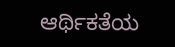ಆರ್ಥಿಕತೆಯ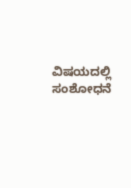ವಿಷಯದಲ್ಲಿ ಸಂಶೋಧನೆ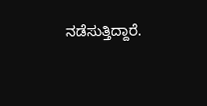ನಡೆಸುತ್ತಿದ್ದಾರೆ.